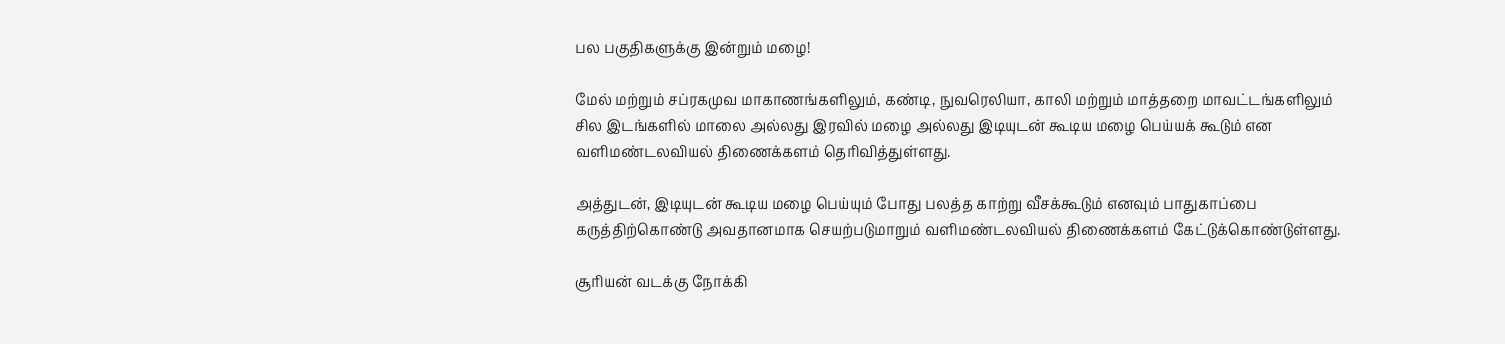பல பகுதிகளுக்கு இன்றும் மழை!

மேல் மற்றும் சப்ரகமுவ மாகாணங்களிலும், கண்டி, நுவரெலியா, காலி மற்றும் மாத்தறை மாவட்டங்களிலும் சில இடங்களில் மாலை அல்லது இரவில் மழை அல்லது இடியுடன் கூடிய மழை பெய்யக் கூடும் என வளிமண்டலவியல் திணைக்களம் தெரிவித்துள்ளது.

அத்துடன், இடியுடன் கூடிய மழை பெய்யும் போது பலத்த காற்று வீசக்கூடும் எனவும் பாதுகாப்பை கருத்திற்கொண்டு அவதானமாக செயற்படுமாறும் வளிமண்டலவியல் திணைக்களம் கேட்டுக்கொண்டுள்ளது.

சூரியன் வடக்கு நோக்கி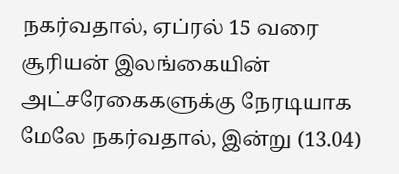நகர்வதால், ஏப்ரல் 15 வரை சூரியன் இலங்கையின் அட்சரேகைகளுக்கு நேரடியாக மேலே நகர்வதால், இன்று (13.04)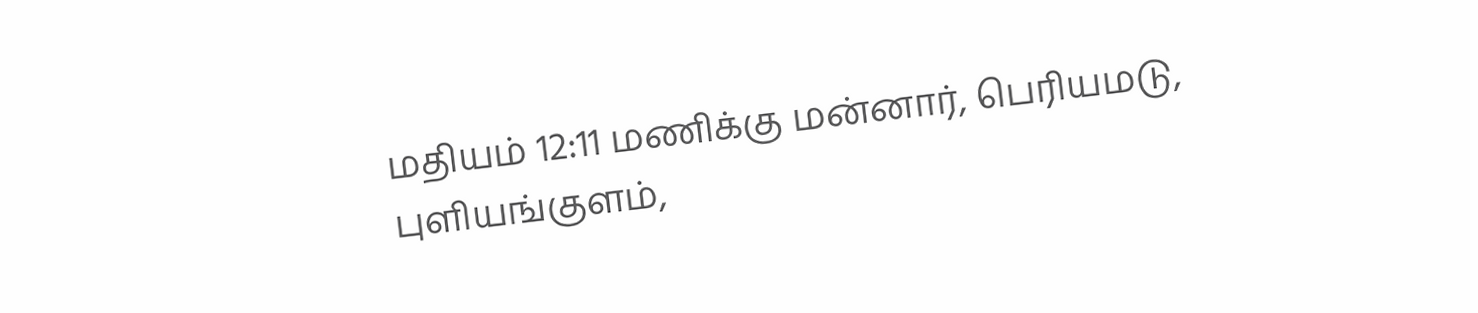மதியம் 12:11 மணிக்கு மன்னார், பெரியமடு, புளியங்குளம்,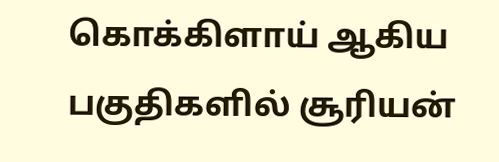கொக்கிளாய் ஆகிய பகுதிகளில் சூரியன்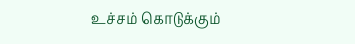உச்சம் கொடுக்கும்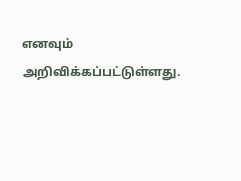எனவும் அறிவிக்கப்பட்டுள்ளது.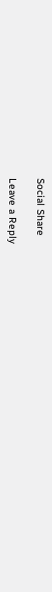Social Share

Leave a Reply